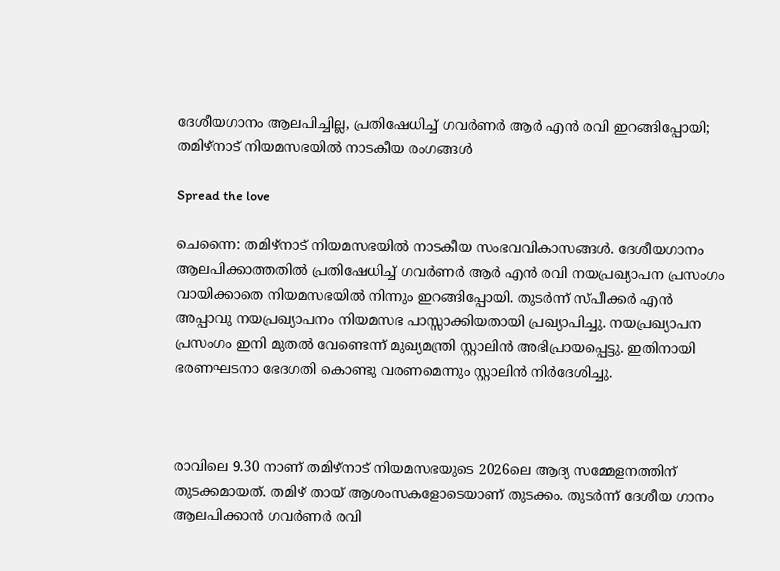ദേശീയഗാനം ആലപിച്ചില്ല, പ്രതിഷേധിച്ച് ഗവര്‍ണര്‍ ആര്‍ എന്‍ രവി ഇറങ്ങിപ്പോയി; തമിഴ്‌നാട് നിയമസഭയില്‍ നാടകീയ രംഗങ്ങള്‍

Spread the love

ചെന്നൈ: തമിഴ്‌നാട് നിയമസഭയില്‍ നാടകീയ സംഭവവികാസങ്ങള്‍. ദേശീയഗാനം ആലപിക്കാത്തതില്‍ പ്രതിഷേധിച്ച് ഗവര്‍ണര്‍ ആര്‍ എന്‍ രവി നയപ്രഖ്യാപന പ്രസംഗം വായിക്കാതെ നിയമസഭയില്‍ നിന്നും ഇറങ്ങിപ്പോയി. തുടര്‍ന്ന് സ്പീക്കര്‍ എന്‍ അപ്പാവു നയപ്രഖ്യാപനം നിയമസഭ പാസ്സാക്കിയതായി പ്രഖ്യാപിച്ചു. നയപ്രഖ്യാപന പ്രസംഗം ഇനി മുതല്‍ വേണ്ടെന്ന് മുഖ്യമന്ത്രി സ്റ്റാലിന്‍ അഭിപ്രായപ്പെട്ടു. ഇതിനായി ഭരണഘടനാ ഭേദഗതി കൊണ്ടു വരണമെന്നും സ്റ്റാലിന്‍ നിര്‍ദേശിച്ചു.



രാവിലെ 9.30 നാണ് തമിഴ്‌നാട് നിയമസഭയുടെ 2026ലെ ആദ്യ സമ്മേളനത്തിന് തുടക്കമായത്. തമിഴ് തായ് ആശംസകളോടെയാണ് തുടക്കം. തുടര്‍ന്ന് ദേശീയ ഗാനം ആലപിക്കാന്‍ ഗവര്‍ണര്‍ രവി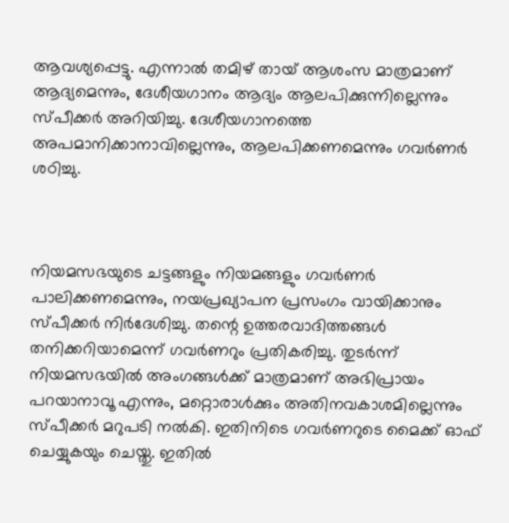ആവശ്യപ്പെട്ടു. എന്നാല്‍ തമിഴ് തായ് ആശംസ മാത്രമാണ് ആദ്യമെന്നും, ദേശീയഗാനം ആദ്യം ആലപിക്കുന്നില്ലെന്നും സ്പീക്കര്‍ അറിയിച്ചു. ദേശീയഗാനത്തെ അപമാനിക്കാനാവില്ലെന്നും, ആലപിക്കണമെന്നും ഗവര്‍ണര്‍ ശഠിച്ചു.



നിയമസഭയുടെ ചട്ടങ്ങളും നിയമങ്ങളും ഗവര്‍ണര്‍ പാലിക്കണമെന്നും, നയപ്രഖ്യാപന പ്രസംഗം വായിക്കാനും സ്പീക്കര്‍ നിര്‍ദേശിച്ചു. തന്റെ ഉത്തരവാദിത്തങ്ങള്‍ തനിക്കറിയാമെന്ന് ഗവര്‍ണറും പ്രതികരിച്ചു. തുടര്‍ന്ന് നിയമസഭയില്‍ അംഗങ്ങള്‍ക്ക് മാത്രമാണ് അഭിപ്രായം പറയാനാവൂ എന്നും, മറ്റൊരാള്‍ക്കും അതിനവകാശമില്ലെന്നും സ്പീക്കര്‍ മറുപടി നല്‍കി. ഇതിനിടെ ഗവര്‍ണറുടെ മൈക്ക് ഓഫ് ചെയ്യുകയും ചെയ്തു. ഇതില്‍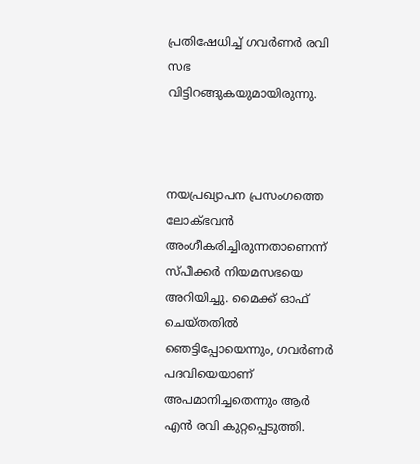പ്രതിഷേധിച്ച് ഗവര്‍ണര്‍ രവി സഭ വിട്ടിറങ്ങുകയുമായിരുന്നു.



നയപ്രഖ്യാപന പ്രസംഗത്തെ ലോക്ഭവന്‍ അംഗീകരിച്ചിരുന്നതാണെന്ന് സ്പീക്കര്‍ നിയമസഭയെ അറിയിച്ചു. മൈക്ക് ഓഫ് ചെയ്തതില്‍ ഞെട്ടിപ്പോയെന്നും, ഗവര്‍ണര്‍ പദവിയെയാണ് അപമാനിച്ചതെന്നും ആര്‍ എന്‍ രവി കുറ്റപ്പെടുത്തി.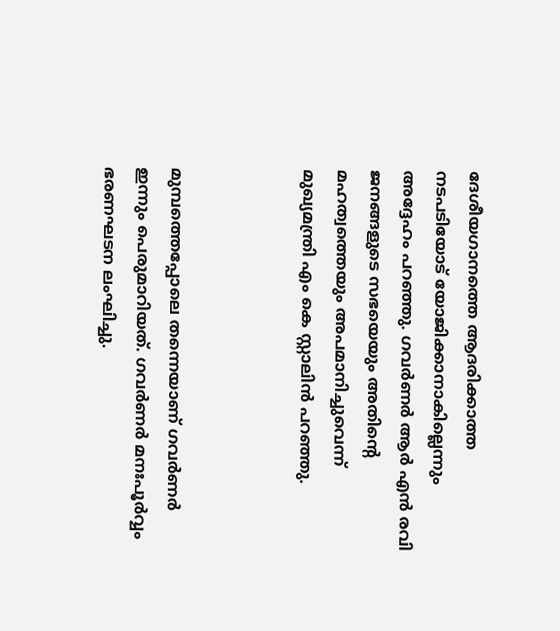ദേശീയഗാനത്തെ ആദരിക്കാത്ത നടപടിയോട് യോജിക്കാനാകില്ലെന്നും അദ്ദേഹം പറഞ്ഞു. ഗവര്‍ണര്‍ ആര്‍ എന്‍ രവി ജനങ്ങളുടെ സഭയെയും അതിന്റെ മഹത്വത്തെയും അപമാനിച്ചുവെന്ന് മുഖ്യമന്ത്രി എം കെ സ്റ്റാലിന്‍ പറഞ്ഞു.



മുമ്പത്തെപ്പോലെ തന്നെയാണ് ഗവര്‍ണര്‍ ഇന്നും പെരുമാറിയത്. ഗവര്‍ണര്‍ മനഃപൂര്‍വ്വം ഭരണഘടന ലംഘിച്ചു.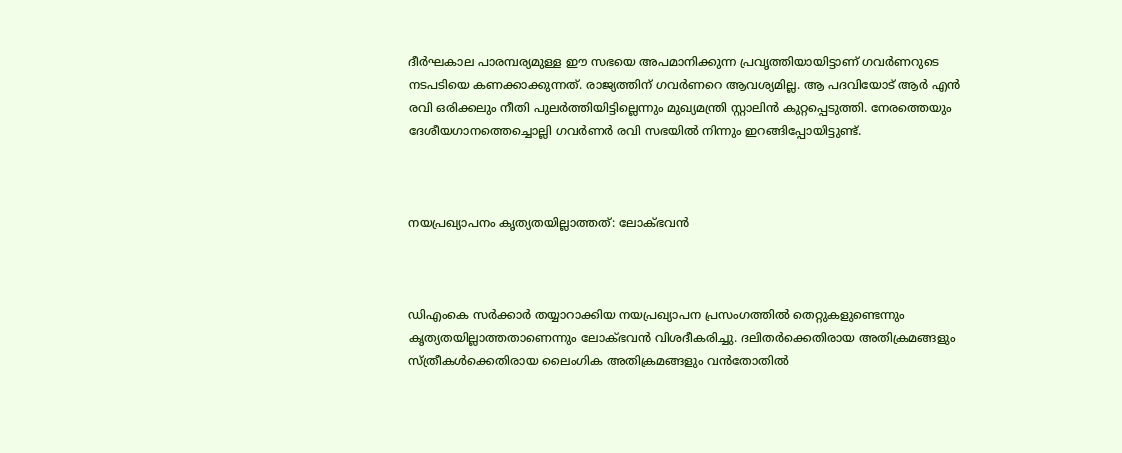ദീര്‍ഘകാല പാരമ്പര്യമുള്ള ഈ സഭയെ അപമാനിക്കുന്ന പ്രവൃത്തിയായിട്ടാണ് ഗവര്‍ണറുടെ നടപടിയെ കണക്കാക്കുന്നത്. രാജ്യത്തിന് ഗവര്‍ണറെ ആവശ്യമില്ല. ആ പദവിയോട് ആര്‍ എന്‍ രവി ഒരിക്കലും നീതി പുലര്‍ത്തിയിട്ടില്ലെന്നും മുഖ്യമന്ത്രി സ്റ്റാലിന്‍ കുറ്റപ്പെടുത്തി. നേരത്തെയും ദേശീയഗാനത്തെച്ചൊല്ലി ഗവര്‍ണര്‍ രവി സഭയില്‍ നിന്നും ഇറങ്ങിപ്പോയിട്ടുണ്ട്.



നയപ്രഖ്യാപനം കൃത്യതയില്ലാത്തത്: ലോക്ഭവന്‍



ഡിഎംകെ സര്‍ക്കാര്‍ തയ്യാറാക്കിയ നയപ്രഖ്യാപന പ്രസംഗത്തില്‍ തെറ്റുകളുണ്ടെന്നും കൃത്യതയില്ലാത്തതാണെന്നും ലോക്ഭവന്‍ വിശദീകരിച്ചു. ദലിതര്‍ക്കെതിരായ അതിക്രമങ്ങളും സ്ത്രീകള്‍ക്കെതിരായ ലൈംഗിക അതിക്രമങ്ങളും വന്‍തോതില്‍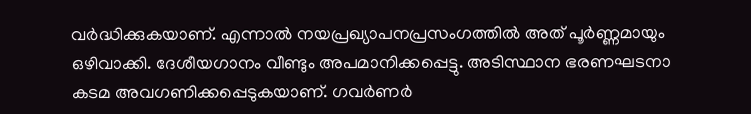വര്‍ദ്ധിക്കുകയാണ്. എന്നാല്‍ നയപ്രഖ്യാപനപ്രസംഗത്തില്‍ അത് പൂര്‍ണ്ണമായും ഒഴിവാക്കി. ദേശീയഗാനം വീണ്ടും അപമാനിക്കപ്പെട്ടു. അടിസ്ഥാന ഭരണഘടനാ കടമ അവഗണിക്കപ്പെടുകയാണ്. ഗവര്‍ണര്‍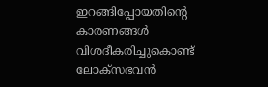ഇറങ്ങിപ്പോയതിന്റെ കാരണങ്ങള്‍ വിശദീകരിച്ചുകൊണ്ട് ലോക്‌സഭവന്‍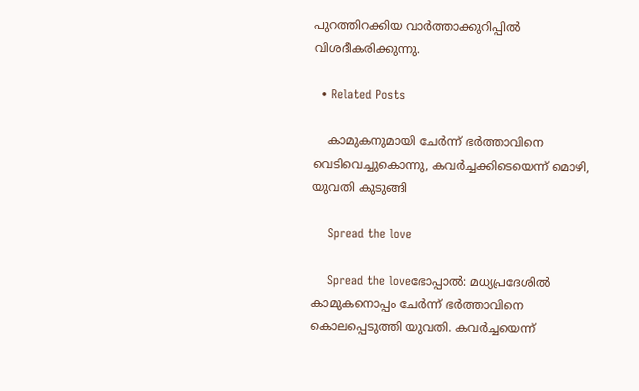പുറത്തിറക്കിയ വാര്‍ത്താക്കുറിപ്പില്‍ വിശദീകരിക്കുന്നു.

  • Related Posts

    കാമുകനുമായി ചേർന്ന് ഭർത്താവിനെ വെടിവെച്ചുകൊന്നു, കവർച്ചക്കിടെയെന്ന് മൊഴി, യുവതി കുടുങ്ങി

    Spread the love

    Spread the loveഭോപ്പാൽ: മധ്യപ്രദേശിൽ കാമുകനൊപ്പം ചേർന്ന് ഭർത്താവിനെ കൊലപ്പെടുത്തി യുവതി. കവർച്ചയെന്ന്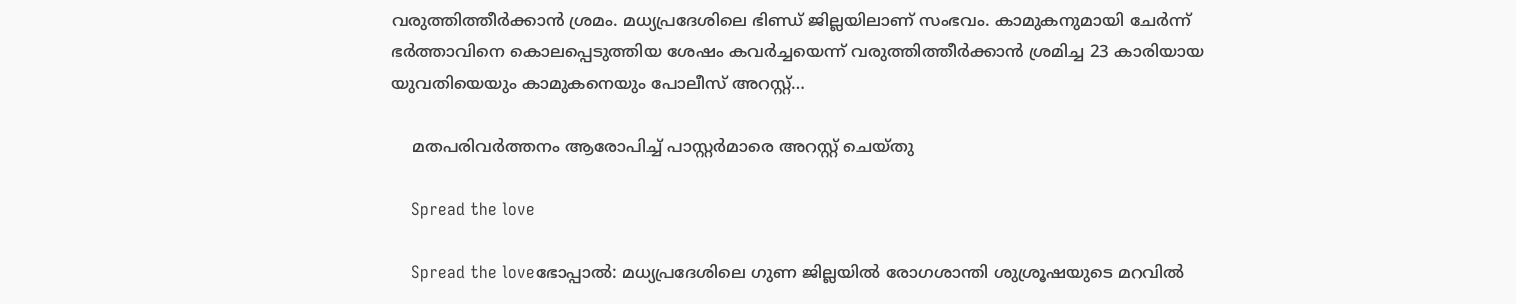വരുത്തിത്തീർക്കാൻ ശ്രമം. മധ്യപ്രദേശിലെ ഭിണ്ഡ് ജില്ലയിലാണ് സംഭവം. കാമുകനുമായി ചേർന്ന് ഭർത്താവിനെ കൊലപ്പെടുത്തിയ ശേഷം കവർച്ചയെന്ന് വരുത്തിത്തീർക്കാൻ ശ്രമിച്ച 23 കാരിയായ യുവതിയെയും കാമുകനെയും പോലീസ് അറസ്റ്റ്…

    മതപരിവർത്തനം ആരോപിച്ച് പാസ്റ്റർമാരെ അറസ്റ്റ് ചെയ്തു

    Spread the love

    Spread the loveഭോപ്പാൽ: മധ്യപ്രദേശിലെ ഗുണ ജില്ലയിൽ രോഗശാന്തി ശുശ്രൂഷയുടെ മറവിൽ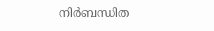നിർബന്ധിത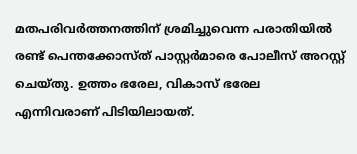മതപരിവർത്തനത്തിന് ശ്രമിച്ചുവെന്ന പരാതിയിൽ രണ്ട് പെന്തക്കോസ്ത് പാസ്റ്റർമാരെ പോലീസ് അറസ്റ്റ് ചെയ്തു. ഉത്തം ഭരേല, വികാസ് ഭരേല എന്നിവരാണ് പിടിയിലായത്.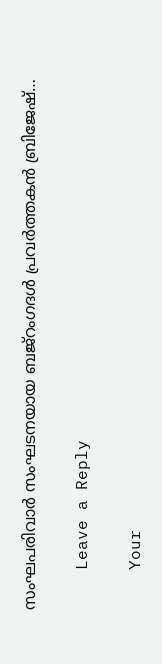സംഘപരിവാർ സംഘടനയായ ബജ്റംഗദൾ പ്രവർത്തകൻ ബ്രിജേഷ്…

    Leave a Reply

    Your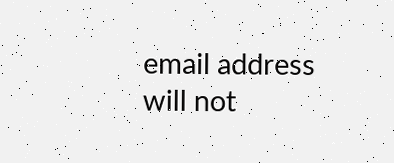email address will not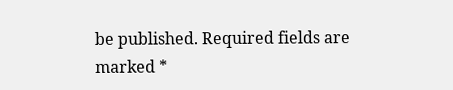be published. Required fields are marked *